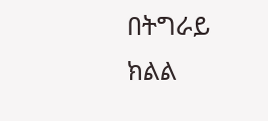በትግራይ ክልል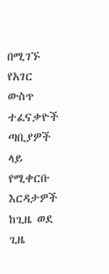በሚገኙ የአገር ውስጥ ተፈናቃዮች ጣቢያዎች ላይ የሚቀርቡ እርዳታዎች ከጊዜ ወደ ጊዜ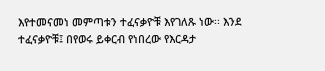እየተመናመነ መምጣቱን ተፈናቃዮቹ እየገለጹ ነው፡፡ እንደ ተፈናቃዮቹ፤ በየወሩ ይቀርብ የነበረው የእርዳታ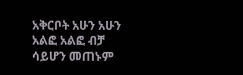አቅርቦት አሁን አሁን አልፎ አልፎ ብቻ ሳይሆን መጠኑም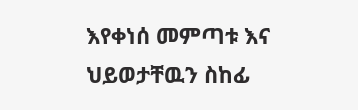እየቀነሰ መምጣቱ እና ህይወታቸዉን ስከፊ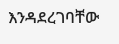እንዳደረገባቸው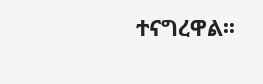ተናግረዋል፡፡